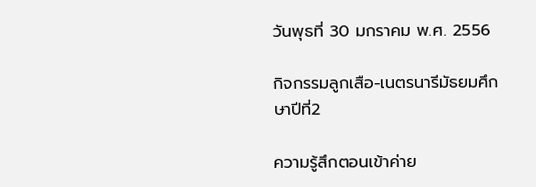วันพุธที่ 30 มกราคม พ.ศ. 2556

กิจกรรมลูกเสือ-เนตรนารีมัธยมศึกษาปีที่2

ความรู้สึกตอนเข้าค่าย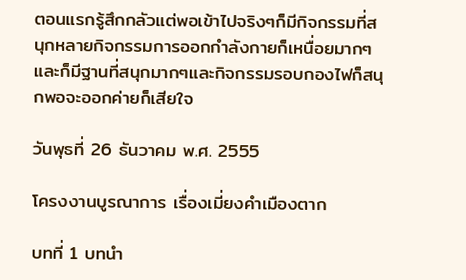ตอนแรกรู้สึกกลัวแต่พอเข้าไปจริงๆก็มีกิจกรรมที่สนุกหลายกิจกรรมการออกกำลังกายก็เหนื่อยมากๆและก็มีฐานที่สนุกมากๆและกิจกรรมรอบกองไฟก็สนุกพอจะออกค่ายก็เสียใจ

วันพุธที่ 26 ธันวาคม พ.ศ. 2555

โครงงานบูรณาการ เรื่องเมี่ยงคำเมืองตาก

บทที่ 1 บทนำ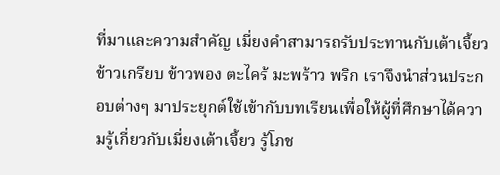ที่มาและความสำคัญ เมี่ยงคำสามารถรับประทานกับเต้าเจี้ยว ข้าวเกรียบ ข้าวพอง ตะไคร้ มะพร้าว พริก เราจึงนำส่วนประกอบต่างๆ มาประยุกต์ใช้เข้ากับบทเรียนเพื่อให้ผู้ที่ศึกษาได้ความรู้เกี่ยวกับเมี่ยงเต้าเจี้ยว รู้โภช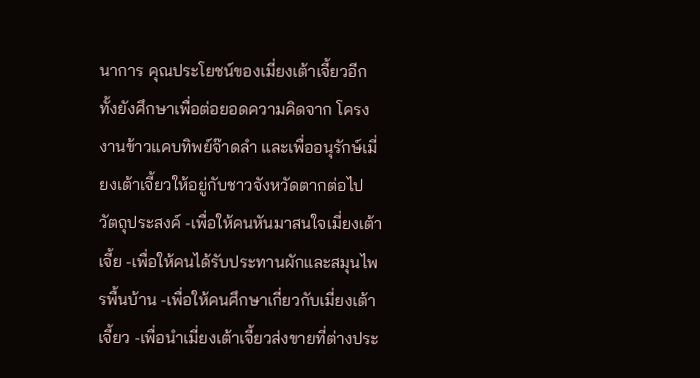นาการ คุณประโยชน์ของเมี่ยงเต้าเจี้ยวอีกทั้งยังศึกษาเพื่อต่อยอดความคิดจาก โครงงานข้าวแคบทิพย์จ๊าดลำ และเพื่ออนุรักษ์เมี่ยงเต้าเจี้ยวให้อยู่กับชาวจังหวัดตากต่อไป วัตถุประสงค์ -เพื่อให้คนหันมาสนใจเมี่ยงเต้าเจี้ย -เพื่อให้คนได้รับประทานผักและสมุนไพรพื้นบ้าน -เพื่อให้คนศึกษาเกี่ยวกับเมี่ยงเต้าเจี้ยว -เพื่อนำเมี่ยงเต้าเจี้ยวส่งขายที่ต่างประ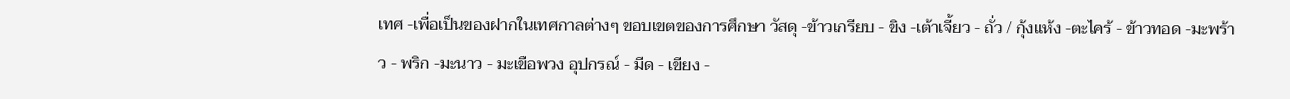เทศ -เพื่อเป็นของฝากในเทศกาลต่างๆ ขอบเขตของการศึกษา วัสดุ -ข้าวเกรียบ - ขิง -เต้าเจี้ยว - ถั่ว / กุ้งแห้ง -ตะไคร้ - ข้าวทอด -มะพร้าว - พริก -มะนาว - มะเขือพวง อุปกรณ์ - มีด - เขียง -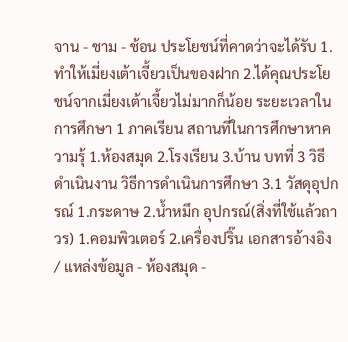จาน - ชาม - ช้อน ประโยชน์ที่คาดว่าจะได้รับ 1.ทำให้เมี่ยงเต้าเจี้ยวเป็นของฝาก 2.ได้คุณประโยชน์จากเมี่ยงเต้าเจี้ยวไม่มากก็น้อย ระยะเวลาในการศึกษา 1 ภาคเรียน สถานที่ในการศึกษาหาความรุ้ 1.ห้องสมุด 2.โรงเรียน 3.บ้าน บทที่ 3 วิธีดำเนินงาน วิธีการดำเนินการศึกษา 3.1 วัสดุอุปกรณ์ 1.กระดาษ 2.น้ำหมึก อุปกรณ์(สิ่งที่ใช้แล้วถาวร) 1.คอมพิวเตอร์ 2.เครื่องปริ๊น เอกสารอ้างอิง / แหล่งข้อมูล - ห้องสมุด -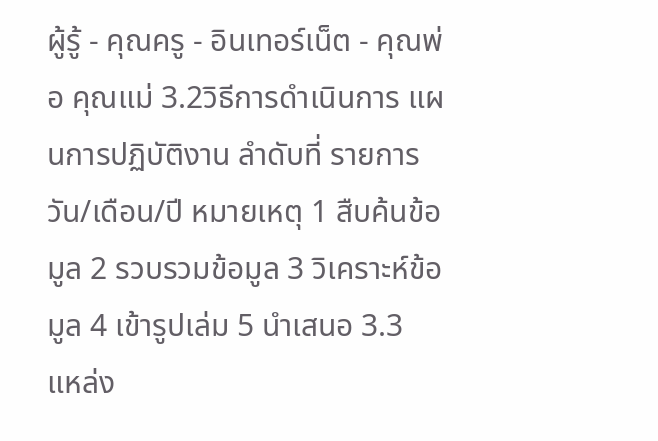ผู้รู้ - คุณครู - อินเทอร์เน็ต - คุณพ่อ คุณแม่ 3.2วิธีการดำเนินการ แผนการปฏิบัติงาน ลำดับที่ รายการ วัน/เดือน/ปี หมายเหตุ 1 สืบค้นข้อมูล 2 รวบรวมข้อมูล 3 วิเคราะห์ข้อมูล 4 เข้ารูปเล่ม 5 นำเสนอ 3.3 แหล่ง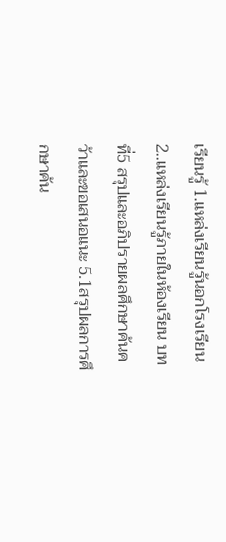เรียนรู้ 1.แหล่งเรียนรู้นอกโรงเรียน 2..แหล่งเรียนรู้ภายในห้องเรียน บทที่5 สรุปและอภิปรายผลศึกษาค้นคว้าและขอเสนอแนะ 5.1สรุปผลการศึกษาค้น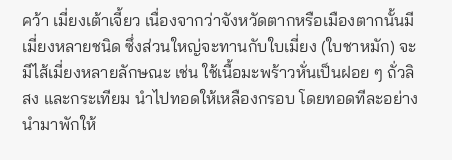คว้า เมี่ยงเต้าเจี้ยว เนื่องจากว่าจังหวัดตากหรือเมืองตากนั้นมีเมี่ยงหลายชนิด ซึ่งส่วนใหญ่จะทานกับใบเมี่ยง (ใบชาหมัก) จะมีไส้เมี่ยงหลายลักษณะ เช่น ใช้เนื้อมะพร้าวหั่นเป็นฝอย ๆ ถั่วลิสง และกระเทียม นำไปทอดให้เหลืองกรอบ โดยทอดทีละอย่าง นำมาพักให้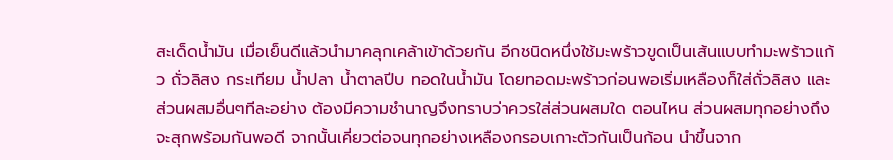สะเด็ดน้ำมัน เมื่อเย็นดีแล้วนำมาคลุกเคล้าเข้าด้วยกัน อีกชนิดหนึ่งใช้มะพร้าวขูดเป็นเส้นแบบทำมะพร้าวแก้ว ถั่วลิสง กระเทียม น้ำปลา น้ำตาลปีบ ทอดในน้ำมัน โดยทอดมะพร้าวก่อนพอเริ่มเหลืองก็ใส่ถั่วลิสง และส่วนผสมอื่นๆทีละอย่าง ต้องมีความชำนาญจึงทราบว่าควรใส่ส่วนผสมใด ตอนไหน ส่วนผสมทุกอย่างถึงจะสุกพร้อมกันพอดี จากนั้นเคี่ยวต่อจนทุกอย่างเหลืองกรอบเกาะตัวกันเป็นก้อน นำขึ้นจาก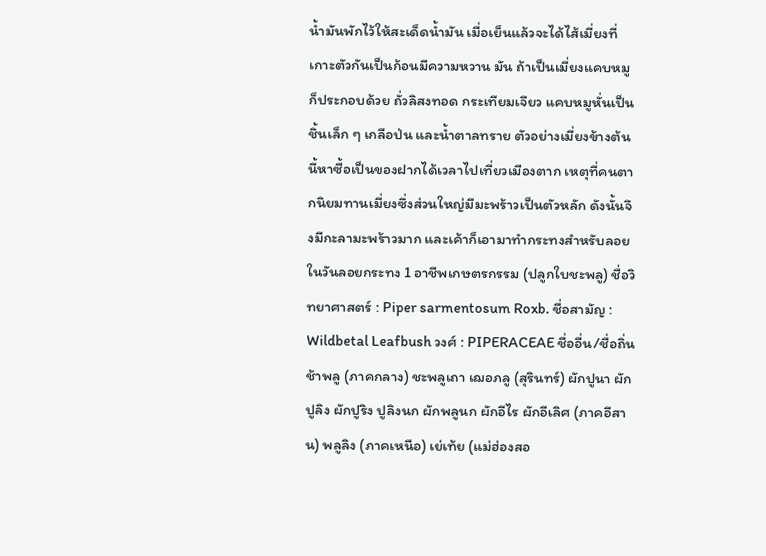น้ำมันพักไว้ให้สะเด็ดน้ำมัน เมื่อเย็นแล้วจะได้ไส้เมี่ยงที่เกาะตัวกันเป็นก้อนมีความหวาน มัน ถ้าเป็นเมี่ยงแคบหมู ก็ประกอบด้วย ถั่วลิสงทอด กระเทียมเจียว แคบหมูหั่นเป็นชิ้นเล็ก ๆ เกลือป่น และน้ำตาลทราย ตัวอย่างเมี่ยงข้างต้นนี้หาซื้อเป็นของฝากได้เวลาไปเที่ยวเมืองตาก เหตุที่คนตากนิยมทานเมี่ยงซึ่งส่วนใหญ่มีมะพร้าวเป็นตัวหลัก ดังนั้นจึงมีกะลามะพร้าวมาก และเค้าก็เอามาทำกระทงสำหรับลอยในวันลอยกระทง 1 อาชีพเกษตรกรรม (ปลูกใบชะพลู) ชื่อวิทยาศาสตร์ : Piper sarmentosum Roxb. ชื่อสามัญ : Wildbetal Leafbush วงศ์ : PIPERACEAE ชื่ออื่น/ชื่อถิ่น ช้าพลู (ภาคกลาง) ชะพลูเถา เฌอภลู (สุรินทร์) ผักปูนา ผักปูลิง ผักปูริง ปูลิงนก ผักพลูนก ผักอีไร ผักอีเลิศ (ภาคอีสาน) พลูลิง (ภาคเหนือ) เย่เท้ย (แม่ฮ่องสอ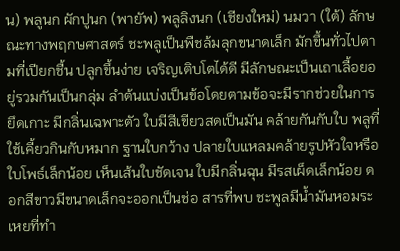น) พลูนก ผักปูนก (พายัพ) พลูลิงนก (เชียงใหม่) นมวา (ใต้) ลักษณะทางพฤกษศาสตร์ ชะพลูเป็นพืชล้มลุกขนาดเล็ก มักขึ้นทั่วไปตามที่เปียกชื้น ปลูกขึ้นง่าย เจริญเติบโตได้ดี มีลักษณะเป็นเถาเลื้อยอยู่รวมกันเป็นกลุ่ม ลำต้นแบ่งเป็นข้อโดยตามข้อจะมีรากช่วยในการยึดเกาะ มีกลิ่นเฉพาะตัว ใบมีสีเขียวสดเป็นมัน คล้ายกันกับใบ พลูที่ใช้เคี้ยวกินกับหมาก ฐานใบกว้าง ปลายใบแหลมคล้ายรูปหัวใจหรือใบโพธ์เล็กน้อย เห็นเส้นใบชัดเจน ใบมีกลิ่นฉุน มีรสเผ็ดเล็กน้อย ดอกสีขาวมีขนาดเล็กจะออกเป็นช่อ สารที่พบ ชะพูลมีน้ำมันหอมระเหยที่ทำ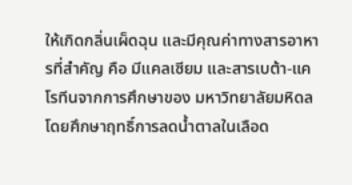ให้เกิดกลิ่นเผ็ดฉุน และมีคุณค่าทางสารอาหารที่สำคัญ คือ มีแคลเซียม และสารเบต้า-แคโรทีนจากการศึกษาของ มหาวิทยาลัยมหิดลโดยศึกษาฤทธิ์การลดน้ำตาลในเลือด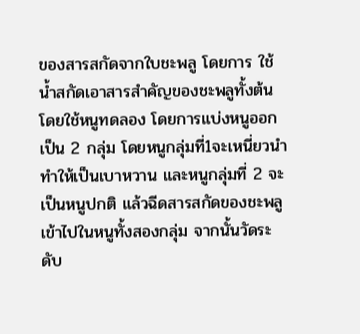ของสารสกัดจากใบชะพลู โดยการ ใช้น้ำสกัดเอาสารสำคัญของชะพลูทั้งต้นโดยใช้หนูทดลอง โดยการแบ่งหนูออกเป็น 2 กลุ่ม โดยหนูกลุ่มที่1จะเหนี่ยวนำทำให้เป็นเบาหวาน และหนูกลุ่มที่ 2 จะเป็นหนูปกติ แล้วฉีดสารสกัดของชะพลูเข้าไปในหนูทั้งสองกลุ่ม จากนั้นวัดระดับ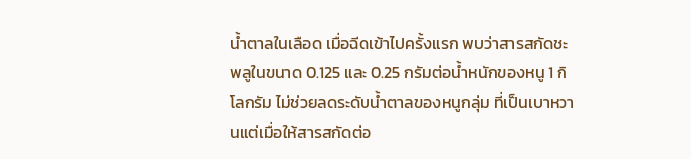น้ำตาลในเลือด เมื่อฉีดเข้าไปครั้งแรก พบว่าสารสกัดชะพลูในขนาด 0.125 และ 0.25 กรัมต่อน้ำหนักของหนู 1 กิโลกรัม ไม่ช่วยลดระดับน้ำตาลของหนูกลุ่ม ที่เป็นเบาหวานแต่เมื่อให้สารสกัดต่อ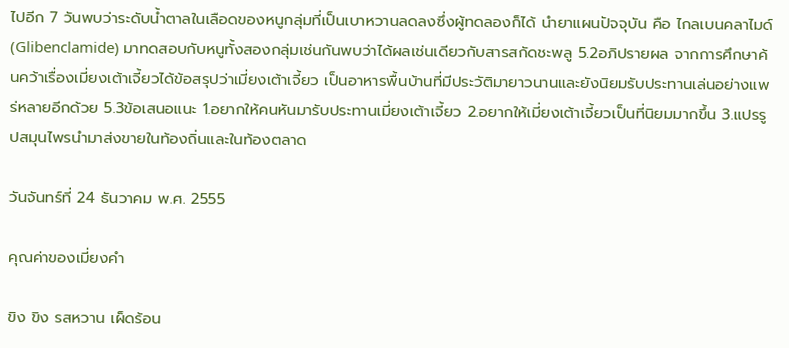ไปอีก 7 วันพบว่าระดับน้ำตาลในเลือดของหนูกลุ่มที่เป็นเบาหวานลดลงซึ่งผู้ทดลองก็ได้ นำยาแผนปัจจุบัน คือ ไกลเบนคลาไมด์ (Glibenclamide) มาทดสอบกับหนูทั้งสองกลุ่มเช่นกันพบว่าได้ผลเช่นเดียวกับสารสกัดชะพลู 5.2อภิปรายผล จากการศึกษาค้นคว้าเรื่องเมี่ยงเต้าเจี้ยวได้ข้อสรุปว่าเมี่ยงเต้าเจี้ยว เป็นอาหารพื้นบ้านที่มีประวัติมายาวนานและยังนิยมรับประทานเล่นอย่างแพร่หลายอีกด้วย 5.3ข้อเสนอแนะ 1.อยากให้คนหันมารับประทานเมี่ยงเต้าเจี้ยว 2.อยากให้เมี่ยงเต้าเจี้ยวเป็นที่นิยมมากขึ้น 3.แปรรูปสมุนไพรนำมาส่งขายในท้องถิ่นและในท้องตลาด

วันจันทร์ที่ 24 ธันวาคม พ.ศ. 2555

คุณค่าของเมี่ยงคำ

ขิง ขิง รสหวาน เผ็ดร้อน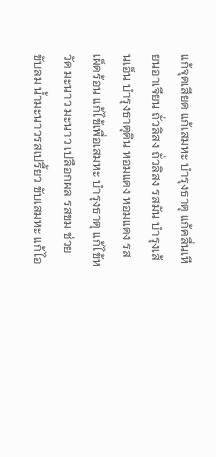แก้จุดเสียด แก้เสมหะ บำรุงธาตุ แก้คลื่นเหียนอาเจียน ถั่วลิสง ถั่วลิสง รสมัน บำรุงเส้นเอ็น บำรุงธาตุดิน หอมแดง หอมแดง รสเผ็ดร้อน แก้ไข้เพื่อเสมหะ บำรุงธาตุ แก้ไข้หวัด มะนาว มะนาว เปลือกผล รสขม ช่วยขับลม น้ำมะนาวรสเปรี้ยว ขับเสมหะ แก้ไอ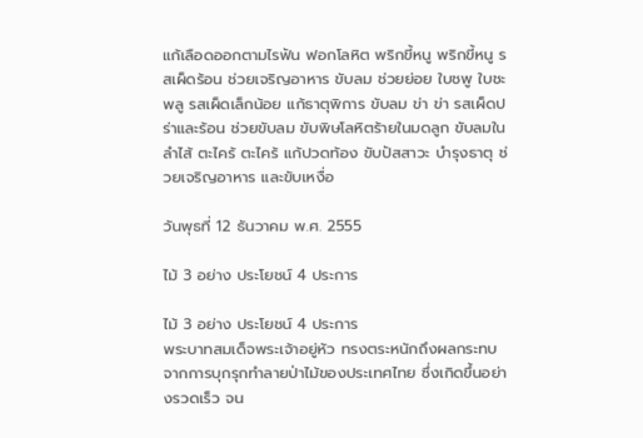แก้เลือดออกตามไรฟัน ฟอกโลหิต พริกขี้หนู พริกขี้หนู รสเผ็ดร้อน ช่วยเจริญอาหาร ขับลม ช่วยย่อย ใบชพู ใบชะพลู รสเผ็ดเล็กน้อย แก้ธาตุพิการ ขับลม ข่า ข่า รสเผ็ดปร่าและร้อน ช่วยขับลม ขับพิษโลหิตร้ายในมดลูก ขับลมในลำไส้ ตะไคร้ ตะไคร้ แก้ปวดท้อง ขับปัสสาวะ บำรุงธาตุ ช่วยเจริญอาหาร และขับเหงื่อ

วันพุธที่ 12 ธันวาคม พ.ศ. 2555

ไม้ 3 อย่าง ประโยชน์ 4 ประการ

ไม้ 3 อย่าง ประโยชน์ 4 ประการ
พระบาทสมเด็จพระเจ้าอยู่หัว ทรงตระหนักถึงผลกระทบจากการบุกรุกทำลายป่าไม้ของประเทศไทย ซึ่งเกิดขึ้นอย่างรวดเร็ว จน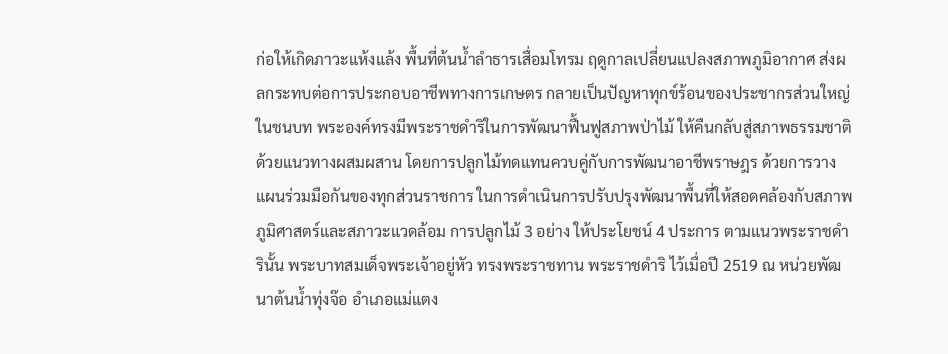ก่อให้เกิดภาวะแห้งแล้ง พื้นที่ต้นนํ้าลำธารเสื่อมโทรม ฤดูกาลเปลี่ยนแปลงสภาพภูมิอากาศ ส่งผลกระทบต่อการประกอบอาชีพทางการเกษตร กลายเป็นปัญหาทุกข์ร้อนของประชากรส่วนใหญ่ในชนบท พระองค์ทรงมีพระราชดำริในการพัฒนาฟื้นฟูสภาพป่าไม้ ให้คืนกลับสู่สภาพธรรมชาติด้วยแนวทางผสมผสาน โดยการปลูกไม้ทดแทนควบคู่กับการพัฒนาอาชีพราษฎร ด้วยการวางแผนร่วมมือกันของทุกส่วนราชการ ในการดำเนินการปรับปรุงพัฒนาพื้นที่ให้สอดคล้องกับสภาพภูมิศาสตร์และสภาวะแวดล้อม การปลูกไม้ 3 อย่าง ให้ประโยชน์ 4 ประการ ตามแนวพระราชดำรินั้น พระบาทสมเด็จพระเจ้าอยู่หัว ทรงพระราชทาน พระราชดำริ ไว้เมื่อปี 2519 ณ หน่วยพัฒนาต้นนํ้าทุ่งจ๊อ อำเภอแม่แตง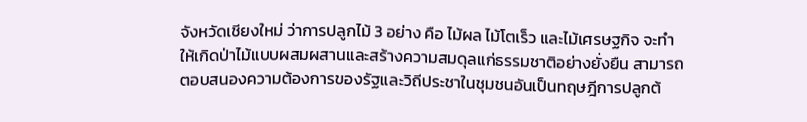จังหวัดเชียงใหม่ ว่าการปลูกไม้ 3 อย่าง คือ ไม้ผล ไม้โตเร็ว และไม้เศรษฐกิจ จะทำให้เกิดป่าไม้แบบผสมผสานและสร้างความสมดุลแก่ธรรมชาติอย่างยั่งยืน สามารถตอบสนองความต้องการของรัฐและวิถีประชาในชุมชนอันเป็นทฤษฎีการปลูกต้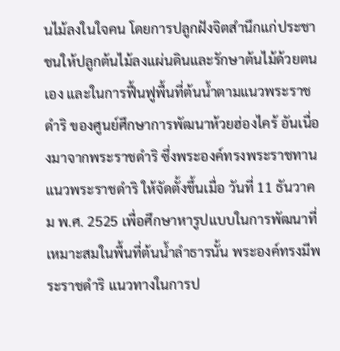นไม้ลงในใจคน โดยการปลูกฝังจิตสำนึกแก่ประชาชนให้ปลูกต้นไม้ลงแผ่นดินและรักษาต้นไม้ด้วยตนเอง และในการฟื้นฟูพื้นที่ต้นนํ้าตามแนวพระราชดำริ ของศูนย์ศึกษาการพัฒนาห้วยฮ่องไคร้ อันเนื่องมาจากพระราชดำริ ซึ่งพระองค์ทรงพระราชทานแนวพระราชดำริ ให้จัดตั้งขึ้นเมื่อ วันที่ 11 ธันวาคม พ.ศ. 2525 เพื่อศึกษาหารูปแบบในการพัฒนาที่เหมาะสมในพื้นที่ต้นนํ้าลำธารนั้น พระองค์ทรงมีพระราชดำริ แนวทางในการป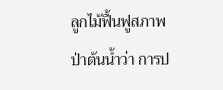ลูกไม้ฟื้นฟูสภาพป่าต้นนํ้าว่า การป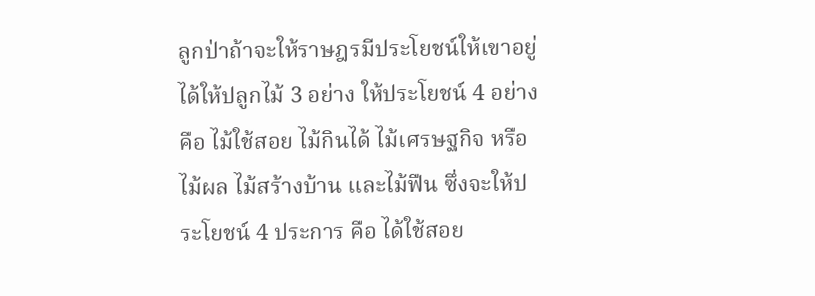ลูกป่าถ้าจะให้ราษฎรมีประโยชน์ให้เขาอยู่ได้ให้ปลูกไม้ 3 อย่าง ให้ประโยชน์ 4 อย่าง คือ ไม้ใช้สอย ไม้กินได้ ไม้เศรษฐกิจ หรือ ไม้ผล ไม้สร้างบ้าน และไม้ฟืน ซึ่งจะให้ประโยชน์ 4 ประการ คือ ได้ใช้สอย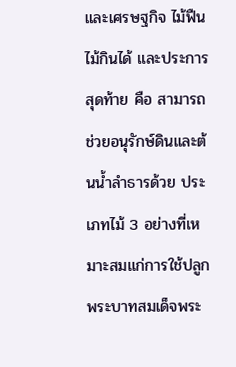และเศรษฐกิจ ไม้ฟืน ไม้กินได้ และประการสุดท้าย คือ สามารถช่วยอนุรักษ์ดินและต้นนํ้าลำธารด้วย ประเภทไม้ 3 อย่างที่เหมาะสมแก่การใช้ปลูก พระบาทสมเด็จพระ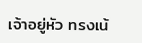เจ้าอยู่หัว ทรงเน้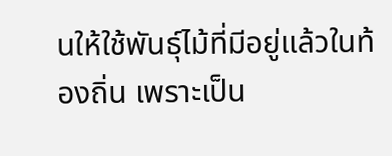นให้ใช้พันธุ์ไม้ที่มีอยู่แล้วในท้องถิ่น เพราะเป็น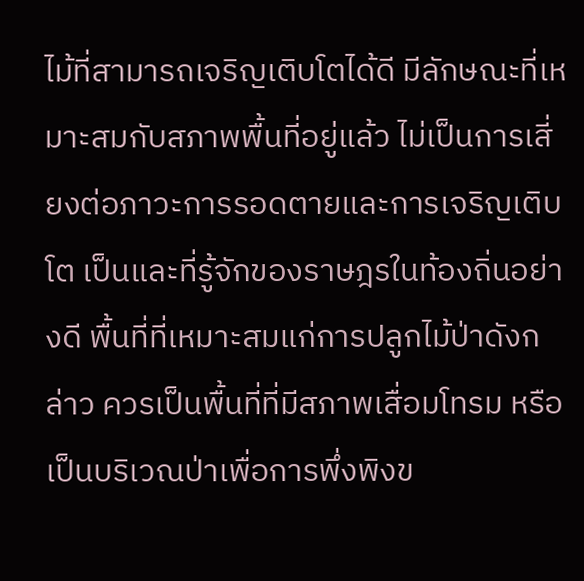ไม้ที่สามารถเจริญเติบโตได้ดี มีลักษณะที่เหมาะสมกับสภาพพื้นที่อยู่แล้ว ไม่เป็นการเสี่ยงต่อภาวะการรอดตายและการเจริญเติบโต เป็นและที่รู้จักของราษฎรในท้องถิ่นอย่างดี พื้นที่ที่เหมาะสมแก่การปลูกไม้ป่าดังกล่าว ควรเป็นพื้นที่ที่มีสภาพเสื่อมโทรม หรือเป็นบริเวณป่าเพื่อการพึ่งพิงข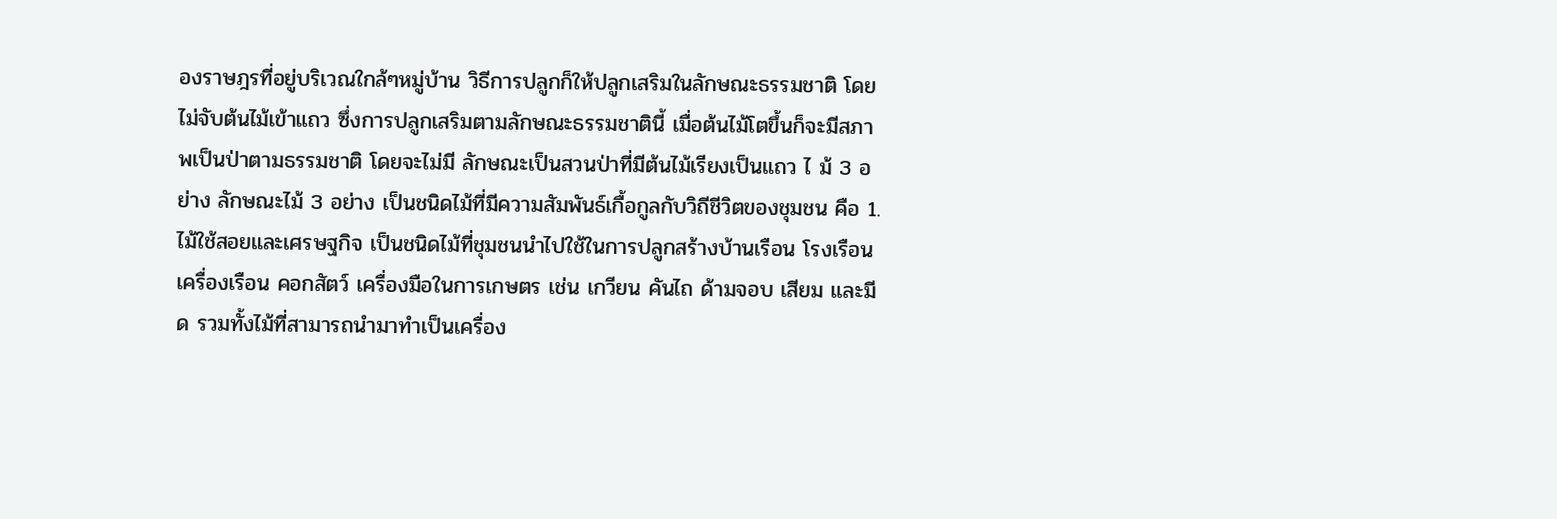องราษฎรที่อยู่บริเวณใกล้ๆหมู่บ้าน วิธีการปลูกก็ให้ปลูกเสริมในลักษณะธรรมชาติ โดยไม่จับต้นไม้เข้าแถว ซึ่งการปลูกเสริมตามลักษณะธรรมชาตินี้ เมื่อต้นไม้โตขึ้นก็จะมีสภาพเป็นป่าตามธรรมชาติ โดยจะไม่มี ลักษณะเป็นสวนป่าที่มีต้นไม้เรียงเป็นแถว ไ ม้ 3 อย่าง ลักษณะไม้ 3 อย่าง เป็นชนิดไม้ที่มีความสัมพันธ์เกื้อกูลกับวิถีชีวิตของชุมชน คือ 1. ไม้ใช้สอยและเศรษฐกิจ เป็นชนิดไม้ที่ชุมชนนำไปใช้ในการปลูกสร้างบ้านเรือน โรงเรือน เครื่องเรือน คอกสัตว์ เครื่องมือในการเกษตร เช่น เกวียน คันไถ ด้ามจอบ เสียม และมีด รวมทั้งไม้ที่สามารถนำมาทำเป็นเครื่อง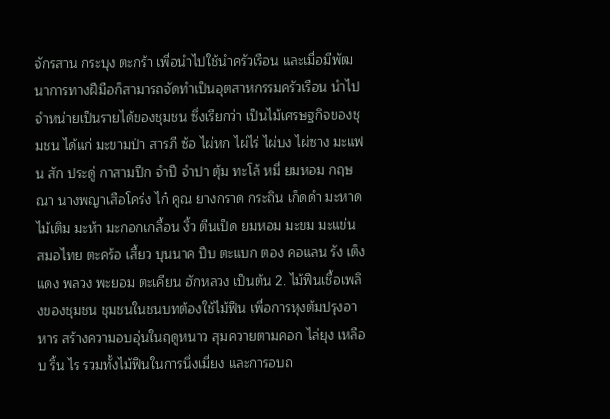จักรสาน กระบุง ตะกร้า เพื่อนำไปใช้นำครัวเรือน และเมื่อมีพัฒนาการทางฝีมือก็สามารถจัดทำเป็นอุตสาหกรรมครัวเรือน นำไปจำหน่ายเป็นรายได้ของชุมชน ซึ่งเรียกว่า เป็นไม้เศรษฐกิจของชุมชน ได้แก่ มะขามป่า สารภี ซ้อ ไผ่หก ไผ่ไร่ ไผ่บง ไผ่ซาง มะแฟน สัก ประดู่ กาสามปีก จำปี จำปา ตุ้ม ทะโล้ หมี่ ยมหอม กฤษณา นางพญาเสือโคร่ง ไก๋ คูณ ยางกราด กระถิน เก็ดดำ มะหาด ไม้เติม มะห้า มะกอกเกลื้อน งิ้ว ตีนเป็ด ยมหอม มะขม มะแข่น สมอไทย ตะคร้อ เสี้ยว บุนนาค ปีบ ตะแบก ตอง คอแลน รัง เต็ง แดง พลวง พะยอม ตะเคียน ฮักหลวง เป็นต้น 2. ไม้ฟืนเชื้อเพลิงของชุมชน ชุมชนในชนบทต้องใช้ไม้ฟืน เพื่อการหุงต้มปรุงอาหาร สร้างความอบอุ่นในฤดูหนาว สุมควายตามคอก ไล่ยุง เหลือบ ริ้น ไร รวมทั้งไม้ฟืนในการนึ่งเมี่ยง และการอบถ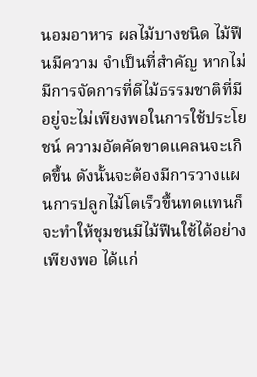นอมอาหาร ผลไม้บางชนิด ไม้ฟืนมีความ จำเป็นที่สำคัญ หากไม่มีการจัดการที่ดีไม้ธรรมชาติที่มีอยู่จะไม่เพียงพอในการใช้ประโยชน์ ความอัตคัดขาดแคลนจะเกิดขึ้น ดังนั้นจะต้องมีการวางแผนการปลูกไม้โตเร็วขึ้นทดแทนก็จะทำให้ชุมชนมีไม้ฟืนใช้ได้อย่างเพียงพอ ได้แก่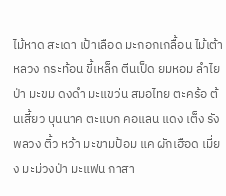ไม้หาด สะเดา เป้าเลือด มะกอกเกลื้อน ไม้เต้าหลวง กระท้อน ขี้เหล็ก ตีนเป็ด ยมหอม ลำไยป่า มะขม ดงดำ มะแขว่น สมอไทย ตะคร้อ ต้นเสี้ยว บุนนาค ตะแบก คอแลน แดง เต็ง รัง พลวง ติ้ว หว้า มะขามป้อม แค ผักเฮือด เมี่ยง มะม่วงป่า มะแฟน กาสา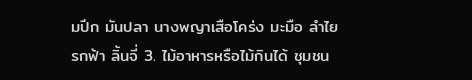มปีก มันปลา นางพญาเสือโคร่ง มะมือ ลำไย รกฟ้า ลิ้นจี่ 3. ไม้อาหารหรือไม้กินได้ ชุมชน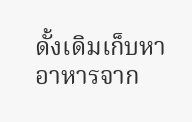ดั้งเดิมเก็บหาอาหารจาก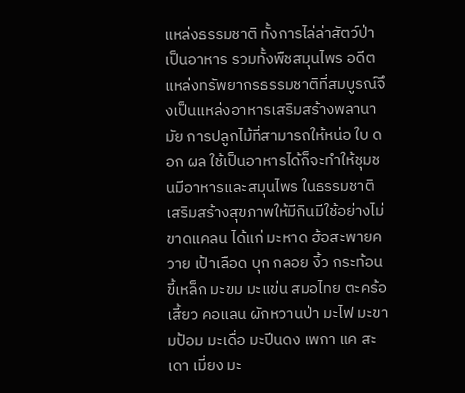แหล่งธรรมชาติ ทั้งการไล่ล่าสัตว์ป่าเป็นอาหาร รวมทั้งพืชสมุนไพร อดีตแหล่งทรัพยากรธรรมชาติที่สมบูรณ์จึงเป็นแหล่งอาหารเสริมสร้างพลานามัย การปลูกไม้ที่สามารถให้หน่อ ใบ ดอก ผล ใช้เป็นอาหารได้ก็จะทำให้ชุมชนมีอาหารและสมุนไพร ในธรรมชาติเสริมสร้างสุขภาพให้มีกินมีใช้อย่างไม่ขาดแคลน ได้แก่ มะหาด ฮ้อสะพายควาย เป้าเลือด บุก กลอย งิ้ว กระท้อน ขี้เหล็ก มะขม มะแข่น สมอไทย ตะคร้อ เสี้ยว คอแลน ผักหวานป่า มะไฟ มะขามป้อม มะเดื่อ มะปีนดง เพกา แค สะเดา เมี่ยง มะ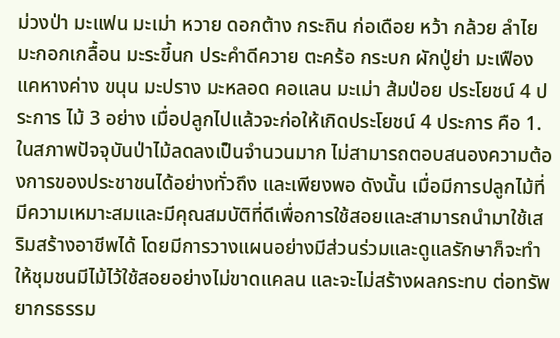ม่วงป่า มะแฟน มะเม่า หวาย ดอกต้าง กระถิน ก่อเดือย หว้า กล้วย ลำไย มะกอกเกลื้อน มะระขี้นก ประคำดีควาย ตะคร้อ กระบก ผักปู่ย่า มะเฟือง แคหางค่าง ขนุน มะปราง มะหลอด คอแลน มะเม่า ส้มป่อย ประโยชน์ 4 ประการ ไม้ 3 อย่าง เมื่อปลูกไปแล้วจะก่อให้เกิดประโยชน์ 4 ประการ คือ 1. ในสภาพปัจจุบันป่าไม้ลดลงเป็นจำนวนมาก ไม่สามารถตอบสนองความต้องการของประชาชนได้อย่างทั่วถึง และเพียงพอ ดังนั้น เมื่อมีการปลูกไม้ที่มีความเหมาะสมและมีคุณสมบัติที่ดีเพื่อการใช้สอยและสามารถนำมาใช้เสริมสร้างอาชีพได้ โดยมีการวางแผนอย่างมีส่วนร่วมและดูแลรักษาก็จะทำให้ชุมชนมีไม้ไว้ใช้สอยอย่างไม่ขาดแคลน และจะไม่สร้างผลกระทบ ต่อทรัพยากรธรรม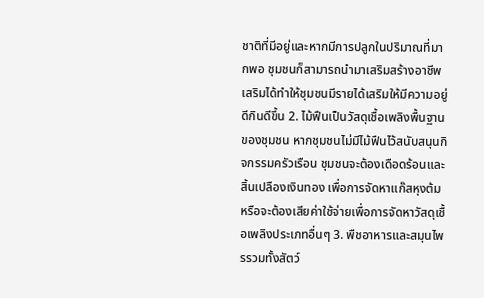ชาติที่มีอยู่และหากมีการปลูกในปริมาณที่มากพอ ชุมชนก็สามารถนำมาเสริมสร้างอาชีพเสริมได้ทำให้ชุมชนมีรายได้เสริมให้มีความอยู่ดีกินดีขึ้น 2. ไม้ฟืนเป็นวัสดุเชื้อเพลิงพื้นฐานของชุมชน หากชุมชนไม่มีไม้ฟืนไว้สนับสนุนกิจกรรมครัวเรือน ชุมชนจะต้องเดือดร้อนและสิ้นเปลืองเงินทอง เพื่อการจัดหาแก๊สหุงต้ม หรือจะต้องเสียค่าใช้จ่ายเพื่อการจัดหาวัสดุเชื้อเพลิงประเภทอื่นๆ 3. พืชอาหารและสมุนไพรรวมทั้งสัตว์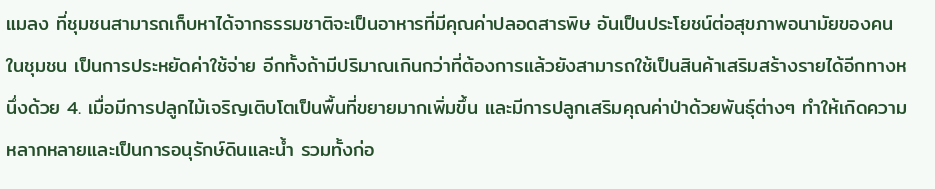แมลง ที่ชุมชนสามารถเก็บหาได้จากธรรมชาติจะเป็นอาหารที่มีคุณค่าปลอดสารพิษ อันเป็นประโยชน์ต่อสุขภาพอนามัยของคนในชุมชน เป็นการประหยัดค่าใช้จ่าย อีกทั้งถ้ามีปริมาณเกินกว่าที่ต้องการแล้วยังสามารถใช้เป็นสินค้าเสริมสร้างรายได้อีกทางหนึ่งด้วย 4. เมื่อมีการปลูกไม้เจริญเติบโตเป็นพื้นที่ขยายมากเพิ่มขึ้น และมีการปลูกเสริมคุณค่าป่าด้วยพันธุ์ต่างๆ ทำให้เกิดความหลากหลายและเป็นการอนุรักษ์ดินและนํ้า รวมทั้งก่อ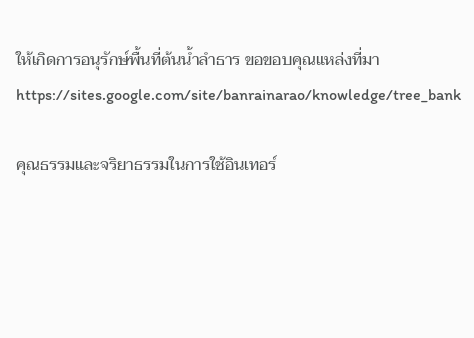ให้เกิดการอนุรักษ์พื้นที่ต้นนํ้าลำธาร ขอขอบคุณแหล่งที่มา https://sites.google.com/site/banrainarao/knowledge/tree_bank

คุณธรรมและจริยาธรรมในการใช้อินเทอร์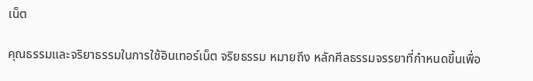เน็ต

คุณธรรมและจริยาธรรมในการใช้อินเทอร์เน็ต จริยธรรม หมายถึง หลักศีลธรรมจรรยาที่กำหนดขึ้นเพื่อ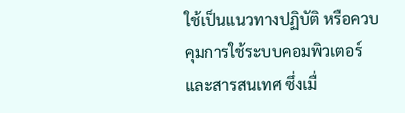ใช้เป็นแนวทางปฏิบัติ หรือควบคุมการใช้ระบบคอมพิวเตอร์และสารสนเทศ ซึ่งเมื่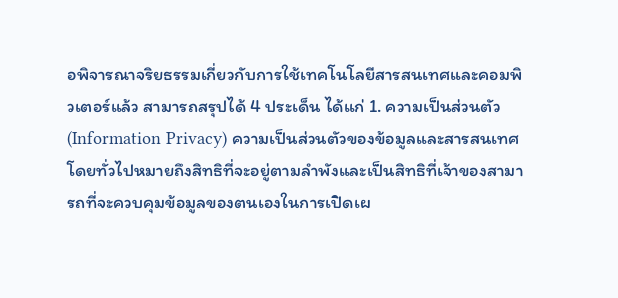อพิจารณาจริยธรรมเกี่ยวกับการใช้เทคโนโลยีสารสนเทศและคอมพิวเตอร์แล้ว สามารถสรุปได้ 4 ประเด็น ได้แก่ 1. ความเป็นส่วนตัว (Information Privacy) ความเป็นส่วนตัวของข้อมูลและสารสนเทศ โดยทั่วไปหมายถึงสิทธิที่จะอยู่ตามลำพังและเป็นสิทธิที่เจ้าของสามารถที่จะควบคุมข้อมูลของตนเองในการเปิดเผ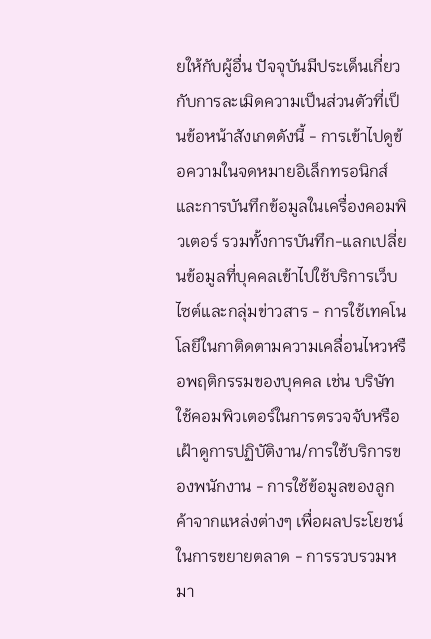ยให้กับผู้อื่น ปัจจุบันมีประเด็นเกี่ยวกับการละเมิดความเป็นส่วนตัวที่เป็นข้อหน้าสังเกตดังนี้ - การเข้าไปดูข้อความในจดหมายอิเล็กทรอนิกส์และการบันทึกข้อมูลในเครื่องคอมพิวเตอร์ รวมทั้งการบันทึก-แลกเปลี่ยนข้อมูลที่บุคคลเข้าไปใช้บริการเว็บไซต์และกลุ่มข่าวสาร - การใช้เทคโนโลยีในกาติดตามความเคลื่อนไหวหรือพฤติกรรมของบุคคล เช่น บริษัทใช้คอมพิวเตอร์ในการตรวจจับหรือเฝ้าดูการปฏิบัติงาน/การใช้บริการของพนักงาน - การใช้ข้อมูลของลูกค้าจากแหล่งต่างๆ เพื่อผลประโยชน์ในการขยายตลาด - การรวบรวมหมา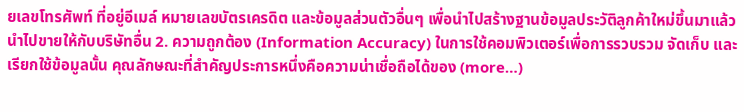ยเลขโทรศัพท์ ที่อยู่อีเมล์ หมายเลขบัตรเครดิต และข้อมูลส่วนตัวอื่นๆ เพื่อนำไปสร้างฐานข้อมูลประวัติลูกค้าใหม่ขึ้นมาแล้วนำไปขายให้กับบริษัทอื่น 2. ความถูกต้อง (Information Accuracy) ในการใช้คอมพิวเตอร์เพื่อการรวบรวม จัดเก็บ และเรียกใช้ข้อมูลนั้น คุณลักษณะที่สำคัญประการหนึ่งคือความน่าเชื่อถือได้ของ (more…)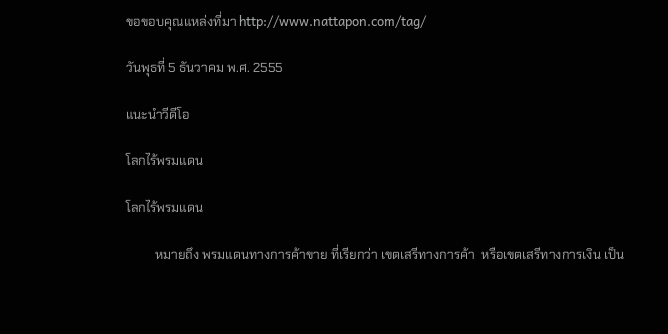ขอขอบคุณแหล่งที่มา http://www.nattapon.com/tag/

วันพุธที่ 5 ธันวาคม พ.ศ. 2555

แนะนำวีดีโอ

โลกไร้พรมแดน

โลกไร้พรมแดน

         หมายถึง พรมแดนทางการค้าขาย ที่เรียกว่า เขตเสรีทางการค้า  หรือเขตเสรีทางการเงิน เป็น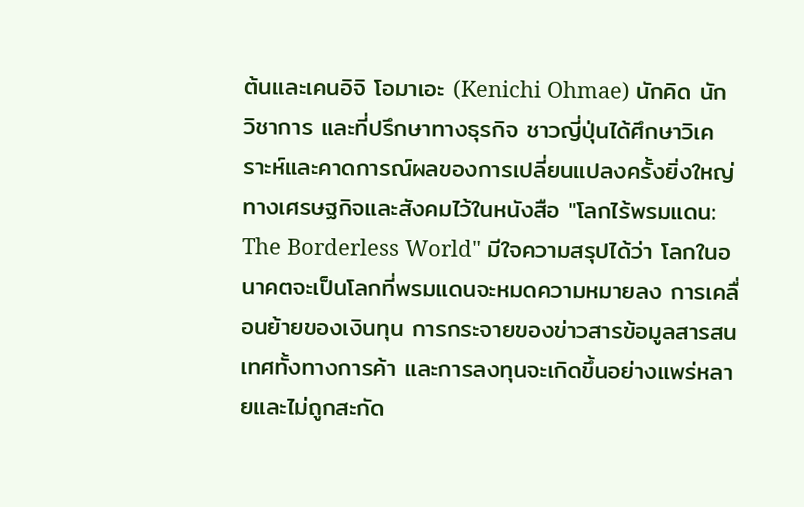ต้นเเละเคนอิจิ โอมาเอะ (Kenichi Ohmae) นักคิด นักวิชาการ และที่ปรึกษาทางธุรกิจ ชาวญี่ปุ่นได้ศึกษาวิเคราะห์และคาดการณ์ผลของการเปลี่ยนแปลงครั้งยิ่งใหญ่ ทางเศรษฐกิจและสังคมไว้ในหนังสือ "โลกไร้พรมแดน: The Borderless World" มีใจความสรุปได้ว่า โลกในอนาคตจะเป็นโลกที่พรมแดนจะหมดความหมายลง การเคลื่อนย้ายของเงินทุน การกระจายของข่าวสารข้อมูลสารสนเทศทั้งทางการค้า และการลงทุนจะเกิดขึ้นอย่างแพร่หลายและไม่ถูกสะกัด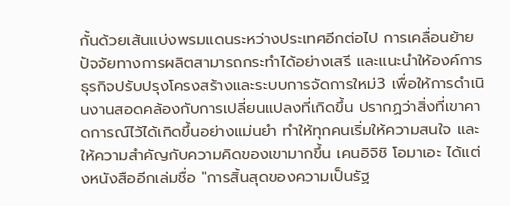กั้นด้วยเส้นแบ่งพรมแดนระหว่างประเทศอีกต่อไป การเคลื่อนย้ายปัจจัยทางการผลิตสามารถกระทำได้อย่างเสรี และแนะนำให้องค์การธุรกิจปรับปรุงโครงสร้างและระบบการจัดการใหม่3 เพื่อให้การดำเนินงานสอดคล้องกับการเปลี่ยนแปลงที่เกิดขึ้น ปรากฏว่าสิ่งที่เขาคาดการณ์ไว้ได้เกิดขึ้นอย่างแม่นยำ ทำให้ทุกคนเริ่มให้ความสนใจ และให้ความสำคัญกับความคิดของเขามากขึ้น เคนอิจิชิ โอมาเอะ ได้แต่งหนังสืออีกเล่มชื่อ "การสิ้นสุดของความเป็นรัฐ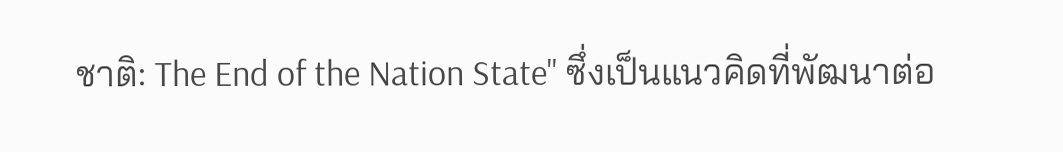ชาติ: The End of the Nation State" ซึ่งเป็นแนวคิดที่พัฒนาต่อ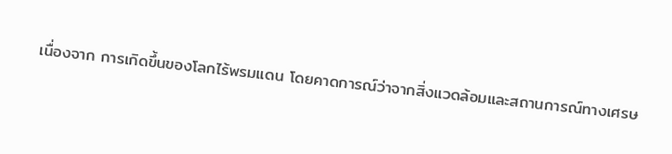เนื่องจาก การเกิดขึ้นของโลกไร้พรมแดน โดยคาดการณ์ว่าจากสิ่งแวดล้อมและสถานการณ์ทางเศรษ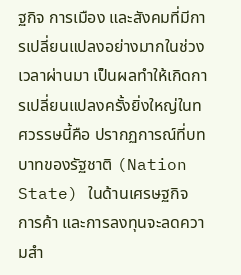ฐกิจ การเมือง และสังคมที่มีการเปลี่ยนแปลงอย่างมากในช่วงเวลาผ่านมา เป็นผลทำให้เกิดการเปลี่ยนแปลงครั้งยิ่งใหญ่ในทศวรรษนี้คือ ปรากฏการณ์ที่บทบาทของรัฐชาติ (Nation State) ในด้านเศรษฐกิจ การค้า และการลงทุนจะลดความสำ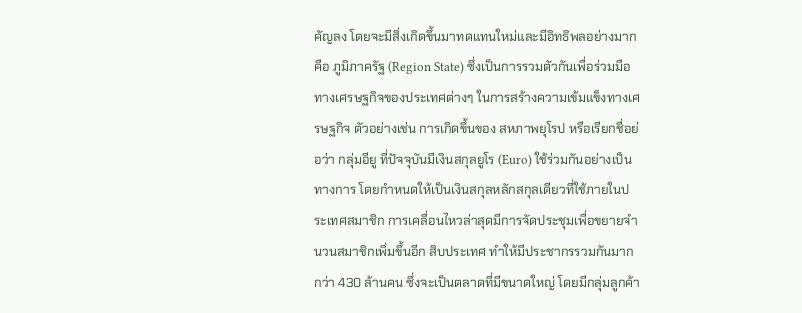คัญลง โดยจะมีสิ่งเกิดขึ้นมาทดแทนใหม่และมีอิทธิพลอย่างมากคือ ภูมิภาครัฐ (Region State) ซึ่งเป็นการรวมตัวกันเพื่อร่วมมือทางเศรษฐกิจของประเทศต่างๆ ในการสร้างความเข้มแข็งทางเศรษฐกิจ ตัวอย่างเช่น การเกิดขึ้นของ สหภาพยุโรป หรือเรียกชื่อย่อว่า กลุ่มอียู ที่ปัจจุบันมีเงินสกุลยูโร (Euro) ใช้ร่วมกันอย่างเป็นทางการ โดยกำหนดให้เป็นเงินสกุลหลักสกุลเดียวที่ใช้ภายในประเทศสมาชิก การเคลื่อนไหวล่าสุดมีการจัดประชุมเพื่อขยายจำนวนสมาชิกเพิ่มขึ้นอีก สิบประเทศ ทำให้มีประชากรรวมกันมากกว่า 430 ล้านคน ซึ่งจะเป็นตลาดที่มีขนาดใหญ่ โดยมีกลุ่มลูกค้า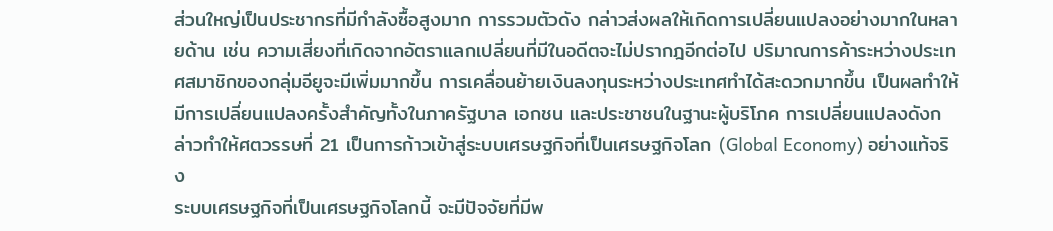ส่วนใหญ่เป็นประชากรที่มีกำลังซื้อสูงมาก การรวมตัวดัง กล่าวส่งผลให้เกิดการเปลี่ยนแปลงอย่างมากในหลายด้าน เช่น ความเสี่ยงที่เกิดจากอัตราแลกเปลี่ยนที่มีในอดีตจะไม่ปรากฎอีกต่อไป ปริมาณการค้าระหว่างประเทศสมาชิกของกลุ่มอียูจะมีเพิ่มมากขึ้น การเคลื่อนย้ายเงินลงทุนระหว่างประเทศทำได้สะดวกมากขึ้น เป็นผลทำให้มีการเปลี่ยนแปลงครั้งสำคัญทั้งในภาครัฐบาล เอกชน และประชาชนในฐานะผู้บริโภค การเปลี่ยนแปลงดังกล่าวทำให้ศตวรรษที่ 21 เป็นการก้าวเข้าสู่ระบบเศรษฐกิจที่เป็นเศรษฐกิจโลก (Global Economy) อย่างแท้จริง
ระบบเศรษฐกิจที่เป็นเศรษฐกิจโลกนี้ จะมีปัจจัยที่มีพ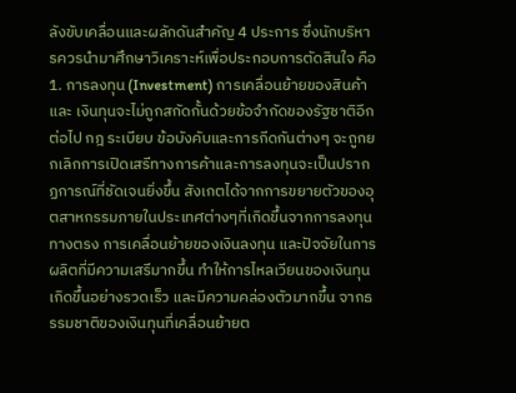ลังขับเคลื่อนและผลักดันสำคัญ 4 ประการ ซึ่งนักบริหารควรนำมาศึกษาวิเคราะห์เพื่อประกอบการตัดสินใจ คือ
1. การลงทุน (Investment) การเคลื่อนย้ายของสินค้า และ เงินทุนจะไม่ถูกสกัดกั้นด้วยข้อจำกัดของรัฐชาติอีกต่อไป กฎ ระเบียบ ข้อบังคับและการกีดกันต่างๆ จะถูกยกเลิกการเปิดเสรีทางการค้าและการลงทุนจะเป็นปรากฏการณ์ที่ชัดเจนยิ่งขึ้น สังเกตได้จากการขยายตัวของอุตสาหกรรมภายในประเทศต่างๆที่เกิดขึ้นจากการลงทุนทางตรง การเคลื่อนย้ายของเงินลงทุน และปัจจัยในการผลิตที่มีความเสรีมากขึ้น ทำให้การไหลเวียนของเงินทุนเกิดขึ้นอย่างรวดเร็ว และมีความคล่องตัวมากขึ้น จากธรรมชาติของเงินทุนที่เคลื่อนย้ายต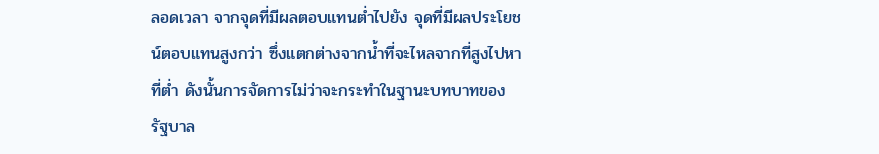ลอดเวลา จากจุดที่มีผลตอบแทนต่ำไปยัง จุดที่มีผลประโยชน์ตอบแทนสูงกว่า ซึ่งแตกต่างจากน้ำที่จะไหลจากที่สูงไปหาที่ต่ำ ดังนั้นการจัดการไม่ว่าจะกระทำในฐานะบทบาทของรัฐบาล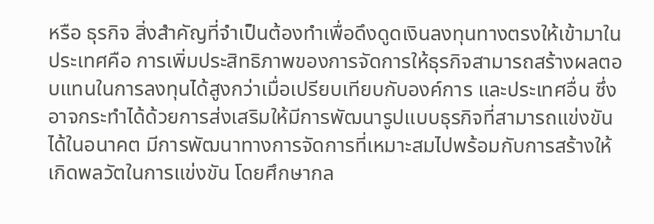หรือ ธุรกิจ สิ่งสำคัญที่จำเป็นต้องทำเพื่อดึงดูดเงินลงทุนทางตรงให้เข้ามาในประเทศคือ การเพิ่มประสิทธิภาพของการจัดการให้ธุรกิจสามารถสร้างผลตอบแทนในการลงทุนได้สูงกว่าเมื่อเปรียบเทียบกับองค์การ และประเทศอื่น ซึ่งอาจกระทำได้ด้วยการส่งเสริมให้มีการพัฒนารูปแบบธุรกิจที่สามารถแข่งขันได้ในอนาคต มีการพัฒนาทางการจัดการที่เหมาะสมไปพร้อมกับการสร้างให้เกิดพลวัตในการแข่งขัน โดยศึกษากล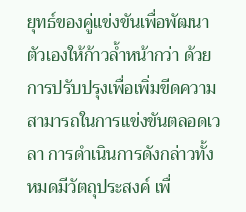ยุทธ์ของคู่แข่งขันเพื่อพัฒนาตัวเองให้ก้าวล้ำหน้ากว่า ด้วยการปรับปรุงเพื่อเพิ่มขีดความสามารถในการแข่งขันตลอดเวลา การดำเนินการดังกล่าวทั้งหมดมีวัตถุประสงค์ เพื่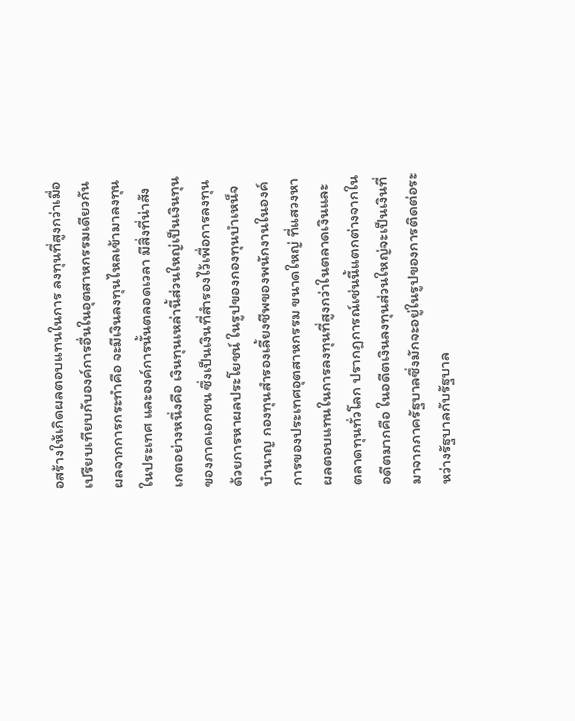อสร้างให้เกิดผลตอบแทนในการ ลงทุนที่สูงกว่าเมื่อเปรียบเทียบกับองค์การอื่นในอุตสาหกรรมเดียวกัน ผลจากการกระทำคือ จะมีเงินลงทุนไหลเข้ามาลงทุนในประเทศ และองค์การนั้นตลอดเวลา มีสิ่งที่น่าสังเกตอย่างหนึ่งคือ เงินทุนเหล่านี้ส่วนใหญ่เป็นเงินทุนของภาคเอกชน ซึ่งเป็นเงินที่สำรองไว้เพื่อการลงทุนด้วยการหาผลประโยชน์ ในรูปของกองทุนบำเหน็จบำนาญ กองทุนสำรองเลี้ยงชีพของพนักงานในองค์การของประเทศอุตสาหกรรม ขนาดใหญ่ ที่แสวงหาผลตอบแทนในการลงทุนที่สูงกว่าในตลาดเงินและตลาดทุนทั่วโลก ปรากฏการณ์เช่นนี้แตกต่างจากในอดีตมากคือ ในอดีตเงินลงทุนส่วนใหญ่จะเป็นเงินที่มาจากภาครัฐบาลซึ่งมักจะอยู่ในรูปของการติดต่อระหว่างรัฐบาลกับรัฐบาล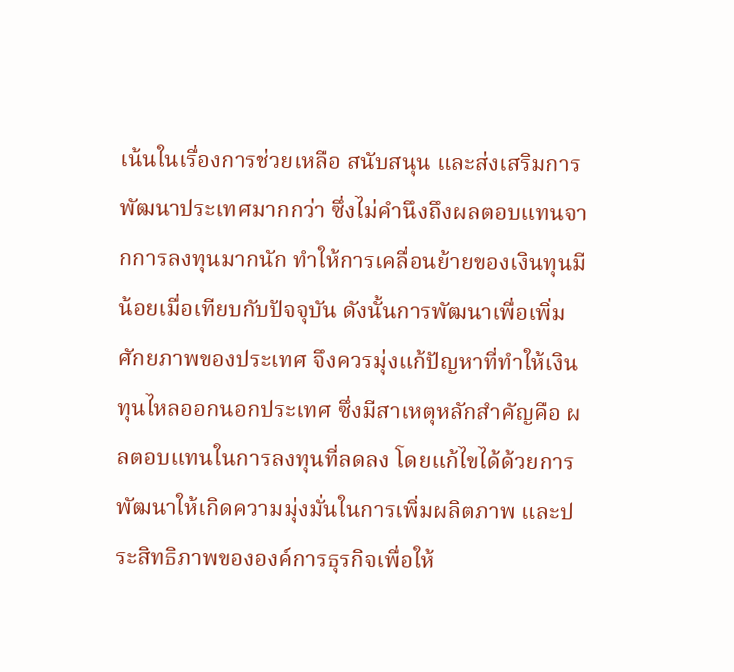เน้นในเรื่องการช่วยเหลือ สนับสนุน และส่งเสริมการพัฒนาประเทศมากกว่า ซึ่งไม่คำนึงถึงผลตอบแทนจากการลงทุนมากนัก ทำให้การเคลื่อนย้ายของเงินทุนมีน้อยเมื่อเทียบกับปัจจุบัน ดังนั้นการพัฒนาเพื่อเพิ่มศักยภาพของประเทศ จึงควรมุ่งแก้ปัญหาที่ทำให้เงินทุนไหลออกนอกประเทศ ซึ่งมีสาเหตุหลักสำคัญคือ ผลตอบแทนในการลงทุนที่ลดลง โดยแก้ไขได้ด้วยการพัฒนาให้เกิดความมุ่งมั่นในการเพิ่มผลิตภาพ และประสิทธิภาพขององค์การธุรกิจเพื่อให้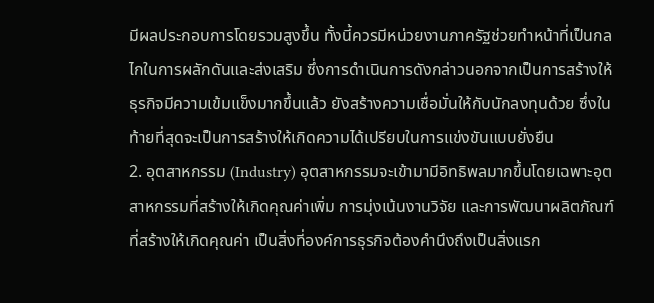มีผลประกอบการโดยรวมสูงขึ้น ทั้งนี้ควรมีหน่วยงานภาครัฐช่วยทำหน้าที่เป็นกลไกในการผลักดันและส่งเสริม ซึ่งการดำเนินการดังกล่าวนอกจากเป็นการสร้างให้ธุรกิจมีความเข้มแข็งมากขึ้นแล้ว ยังสร้างความเชื่อมั่นให้กับนักลงทุนด้วย ซึ่งในท้ายที่สุดจะเป็นการสร้างให้เกิดความได้เปรียบในการแข่งขันแบบยั่งยืน
2. อุตสาหกรรม (Industry) อุตสาหกรรมจะเข้ามามีอิทธิพลมากขึ้นโดยเฉพาะอุตสาหกรรมที่สร้างให้เกิดคุณค่าเพิ่ม การมุ่งเน้นงานวิจัย และการพัฒนาผลิตภัณฑ์ที่สร้างให้เกิดคุณค่า เป็นสิ่งที่องค์การธุรกิจต้องคำนึงถึงเป็นสิ่งแรก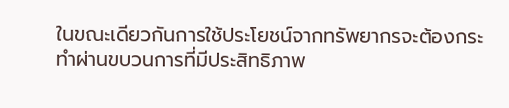ในขณะเดียวกันการใช้ประโยชน์จากทรัพยากรจะต้องกระทำผ่านขบวนการที่มีประสิทธิภาพ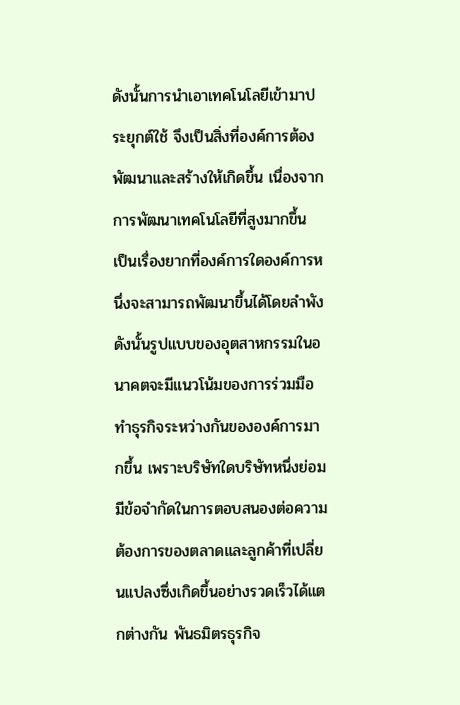ดังนั้นการนำเอาเทคโนโลยีเข้ามาประยุกต์ใช้ จึงเป็นสิ่งที่องค์การต้องพัฒนาและสร้างให้เกิดขึ้น เนื่องจากการพัฒนาเทคโนโลยีที่สูงมากขึ้น เป็นเรื่องยากที่องค์การใดองค์การหนึ่งจะสามารถพัฒนาขึ้นได้โดยลำพัง ดังนั้นรูปแบบของอุตสาหกรรมในอนาคตจะมีแนวโน้มของการร่วมมือทำธุรกิจระหว่างกันขององค์การมากขึ้น เพราะบริษัทใดบริษัทหนึ่งย่อมมีข้อจำกัดในการตอบสนองต่อความต้องการของตลาดและลูกค้าที่เปลี่ยนแปลงซึ่งเกิดขึ้นอย่างรวดเร็วได้แตกต่างกัน พันธมิตรธุรกิจ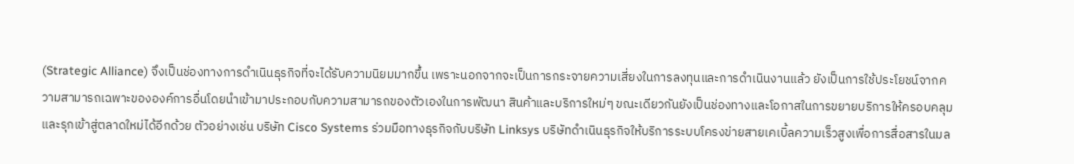(Strategic Alliance) จึงเป็นช่องทางการดำเนินธุรกิจที่จะได้รับความนิยมมากขึ้น เพราะนอกจากจะเป็นการกระจายความเสี่ยงในการลงทุนและการดำเนินงานแล้ว ยังเป็นการใช้ประโยชน์จากความสามารถเฉพาะขององค์การอื่นโดยนำเข้ามาประกอบกับความสามารถของตัวเองในการพัฒนา สินค้าและบริการใหม่ๆ ขณะเดียวกันยังเป็นช่องทางและโอกาสในการขยายบริการให้ครอบคลุม และรุกเข้าสู่ตลาดใหม่ได้อีกด้วย ตัวอย่างเช่น บริษัท Cisco Systems ร่วมมือทางธุรกิจกับบริษัท Linksys บริษัทดำเนินธุรกิจให้บริการระบบโครงข่ายสายเคเบิ้ลความเร็วสูงเพื่อการสื่อสารในมล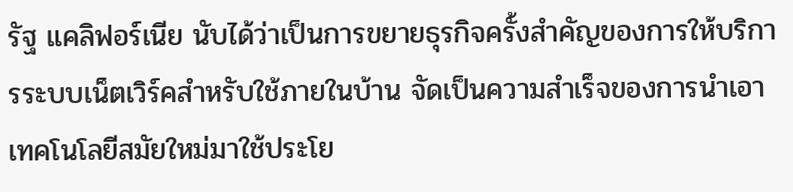รัฐ แคลิฟอร์เนีย นับได้ว่าเป็นการขยายธุรกิจครั้งสำคัญของการให้บริการระบบเน็ตเวิร์คสำหรับใช้ภายในบ้าน จัดเป็นความสำเร็จของการนำเอาเทคโนโลยีสมัยใหม่มาใช้ประโย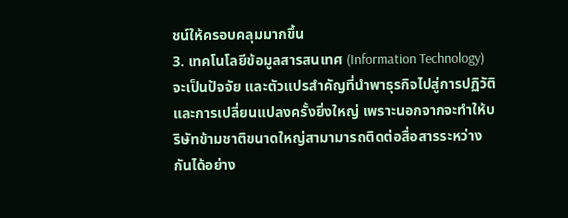ชน์ให้ครอบคลุมมากขึ้น
3. เทคโนโลยีข้อมูลสารสนเทศ (Information Technology) จะเป็นปัจจัย และตัวแปรสำคัญที่นำพาธุรกิจไปสู่การปฏิวัติและการเปลี่ยนแปลงครั้งยิ่งใหญ่ เพราะนอกจากจะทำให้บริษัทข้ามชาติขนาดใหญ่สามามารถติดต่อสื่อสารระหว่างกันได้อย่าง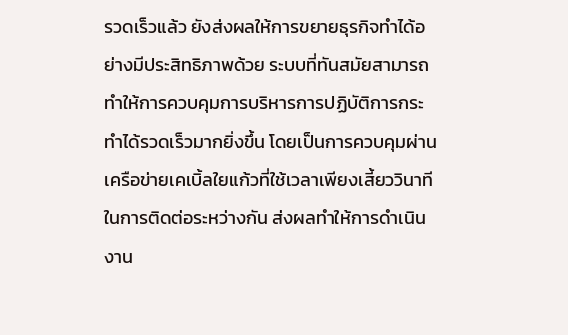รวดเร็วแล้ว ยังส่งผลให้การขยายธุรกิจทำได้อย่างมีประสิทธิภาพด้วย ระบบที่ทันสมัยสามารถทำให้การควบคุมการบริหารการปฏิบัติการกระทำได้รวดเร็วมากยิ่งขึ้น โดยเป็นการควบคุมผ่านเครือข่ายเคเบิ้ลใยแก้วที่ใช้เวลาเพียงเสี้ยววินาทีในการติดต่อระหว่างกัน ส่งผลทำให้การดำเนินงาน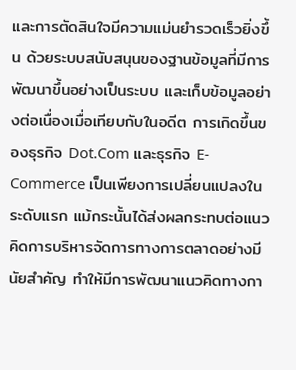และการตัดสินใจมีความแม่นยำรวดเร็วยิ่งขึ้น ด้วยระบบสนับสนุนของฐานข้อมูลที่มีการพัฒนาขึ้นอย่างเป็นระบบ และเก็บข้อมูลอย่างต่อเนื่องเมื่อเทียบกับในอดีต การเกิดขึ้นของธุรกิจ Dot.Com และธุรกิจ E-Commerce เป็นเพียงการเปลี่ยนแปลงในระดับแรก แม้กระนั้นได้ส่งผลกระทบต่อแนวคิดการบริหารจัดการทางการตลาดอย่างมีนัยสำคัญ ทำให้มีการพัฒนาแนวคิดทางกา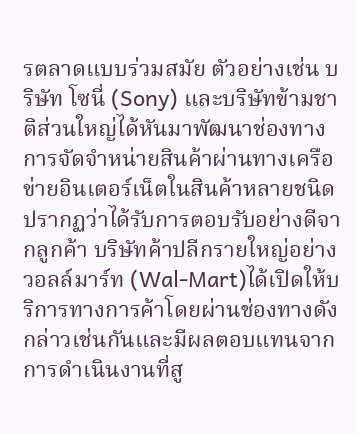รตลาดแบบร่วมสมัย ตัวอย่างเช่น บริษัท โซนี่ (Sony) และบริษัทข้ามชาติส่วนใหญ่ได้หันมาพัฒนาช่องทางการจัดจำหน่ายสินค้าผ่านทางเครือข่ายอินเตอร์เน็ตในสินค้าหลายชนิดปรากฏว่าได้รับการตอบรับอย่างดีจากลูกค้า บริษัทค้าปลีกรายใหญ่อย่าง วอลล์มาร์ท (Wal-Mart)ได้เปิดให้บริการทางการค้าโดยผ่านช่องทางดังกล่าวเช่นกันและมีผลตอบแทนจากการดำเนินงานที่สู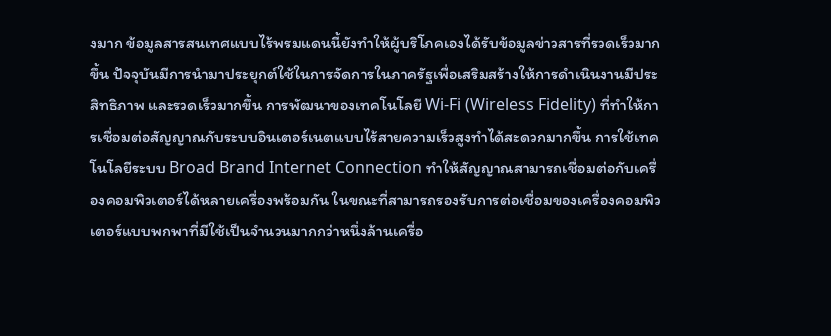งมาก ข้อมูลสารสนเทศแบบไร้พรมแดนนี้ยังทำให้ผู้บริโภคเองได้รับข้อมูลข่าวสารที่รวดเร็วมากขึ้น ปัจจุบันมีการนำมาประยุกต์ใช้ในการจัดการในภาครัฐเพื่อเสริมสร้างให้การดำเนินงานมีประสิทธิภาพ และรวดเร็วมากขึ้น การพัฒนาของเทคโนโลยี Wi-Fi (Wireless Fidelity) ที่ทำให้การเชื่อมต่อสัญญาณกับระบบอินเตอร์เนตแบบไร้สายความเร็วสูงทำได้สะดวกมากขึ้น การใช้เทคโนโลยีระบบ Broad Brand Internet Connection ทำให้สัญญาณสามารถเชื่อมต่อกับเครื่องคอมพิวเตอร์ได้หลายเครื่องพร้อมกัน ในขณะที่สามารถรองรับการต่อเชื่อมของเครื่องคอมพิวเตอร์แบบพกพาที่มีใช้เป็นจำนวนมากกว่าหนึ่งล้านเครื่อ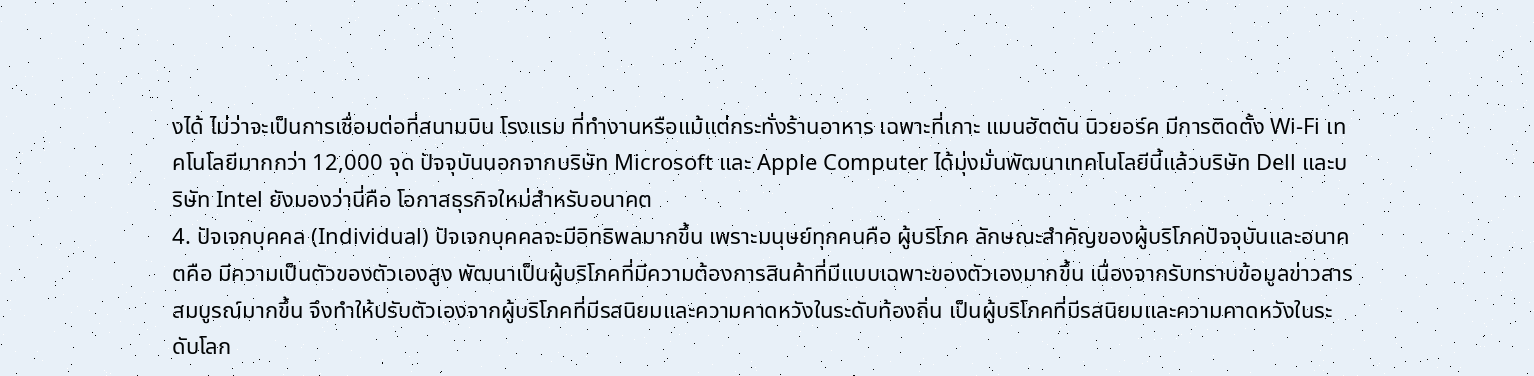งได้ ไม่ว่าจะเป็นการเชื่อมต่อที่สนามบิน โรงแรม ที่ทำงานหรือแม้แต่กระทั่งร้านอาหาร เฉพาะที่เกาะ แมนฮัตตัน นิวยอร์ค มีการติดตั้ง Wi-Fi เทคโนโลยีมากกว่า 12,000 จุด ปัจจุบันนอกจากบริษัท Microsoft และ Apple Computer ได้มุ่งมั่นพัฒนาเทคโนโลยีนี้แล้วบริษัท Dell และบริษัท Intel ยังมองว่านี่คือ โอกาสธุรกิจใหม่สำหรับอนาคต
4. ปัจเจกบุคคล (Individual) ปัจเจกบุคคลจะมีอิทธิพลมากขึ้น เพราะมนุษย์ทุกคนคือ ผู้บริโภค ลักษณะสำคัญของผู้บริโภคปัจจุบันและอนาคตคือ มีความเป็นตัวของตัวเองสูง พัฒนาเป็นผู้บริโภคที่มีความต้องการสินค้าที่มีแบบเฉพาะของตัวเองมากขึ้น เนื่องจากรับทราบข้อมูลข่าวสารสมบูรณ์มากขึ้น จึงทำให้ปรับตัวเองจากผู้บริโภคที่มีรสนิยมและความคาดหวังในระดับท้องถิ่น เป็นผู้บริโภคที่มีรสนิยมและความคาดหวังในระดับโลก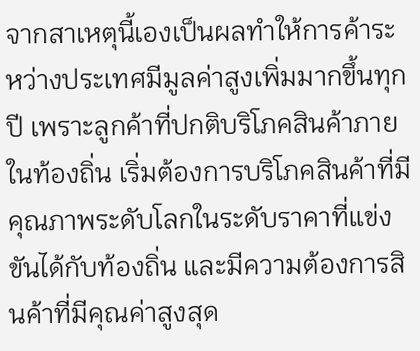จากสาเหตุนี้เองเป็นผลทำให้การค้าระหว่างประเทศมีมูลค่าสูงเพิ่มมากขึ้นทุกปี เพราะลูกค้าที่ปกติบริโภคสินค้าภายในท้องถิ่น เริ่มต้องการบริโภคสินค้าที่มีคุณภาพระดับโลกในระดับราคาที่แข่งขันได้กับท้องถิ่น และมีความต้องการสินค้าที่มีคุณค่าสูงสุด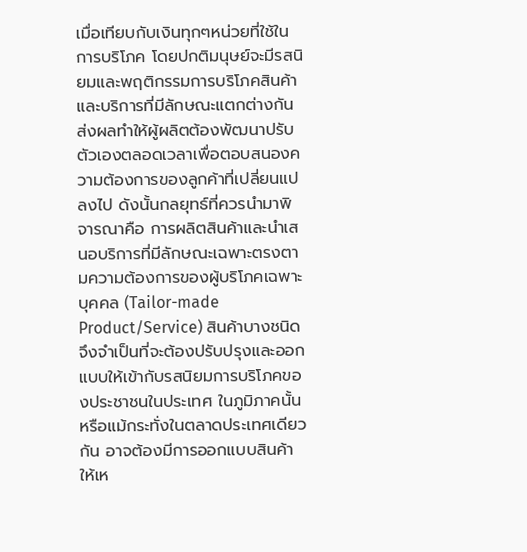เมื่อเทียบกับเงินทุกๆหน่วยที่ใช้ในการบริโภค โดยปกติมนุษย์จะมีรสนิยมและพฤติกรรมการบริโภคสินค้าและบริการที่มีลักษณะแตกต่างกัน ส่งผลทำให้ผู้ผลิตต้องพัฒนาปรับตัวเองตลอดเวลาเพื่อตอบสนองความต้องการของลูกค้าที่เปลี่ยนแปลงไป ดังนั้นกลยุทธ์ที่ควรนำมาพิจารณาคือ การผลิตสินค้าและนำเสนอบริการที่มีลักษณะเฉพาะตรงตามความต้องการของผู้บริโภคเฉพาะบุคคล (Tailor-made Product/Service) สินค้าบางชนิดจึงจำเป็นที่จะต้องปรับปรุงและออกแบบให้เข้ากับรสนิยมการบริโภคของประชาชนในประเทศ ในภูมิภาคนั้น หรือแม้กระทั่งในตลาดประเทศเดียวกัน อาจต้องมีการออกแบบสินค้าให้เห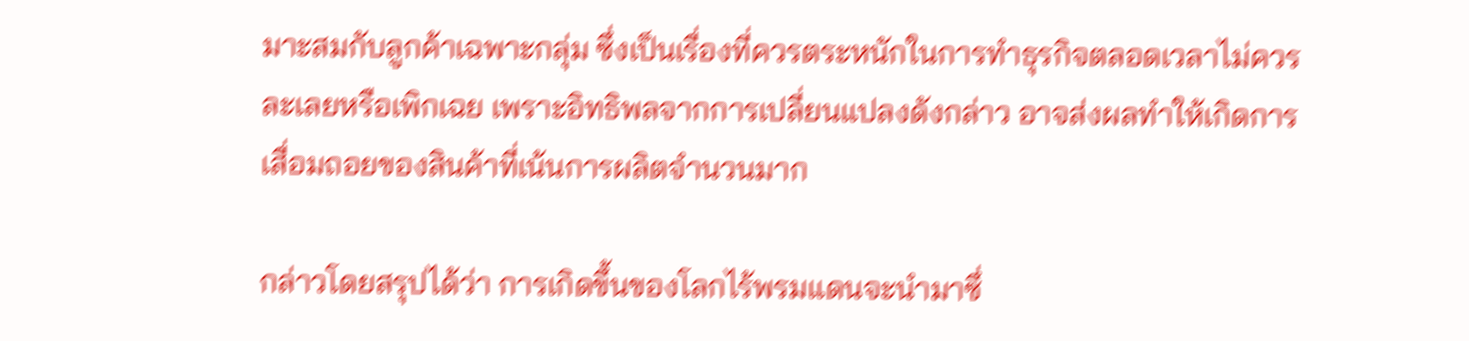มาะสมกับลูกค้าเฉพาะกลุ่ม ซึ่งเป็นเรื่องที่ควรตระหนักในการทำธุรกิจตลอดเวลาไม่ควรละเลยหรือเพิกเฉย เพราะอิทธิพลจากการเปลี่ยนแปลงดังกล่าว อาจส่งผลทำให้เกิดการเสื่อมถอยของสินค้าที่เน้นการผลิตจำนวนมาก

กล่าวโดยสรุปได้ว่า การเกิดขึ้นของโลกไร้พรมแดนจะนำมาซึ่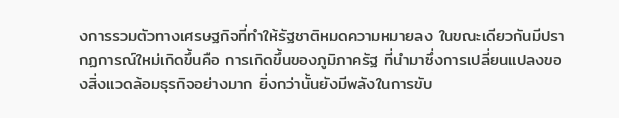งการรวมตัวทางเศรษฐกิจที่ทำให้รัฐชาติหมดความหมายลง ในขณะเดียวกันมีปรากฏการณ์ใหม่เกิดขึ้นคือ การเกิดขึ้นของภูมิภาครัฐ ที่นำมาซึ่งการเปลี่ยนแปลงของสิ่งแวดล้อมธุรกิจอย่างมาก ยิ่งกว่านั้นยังมีพลังในการขับ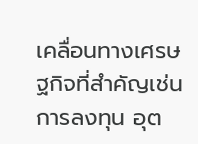เคลื่อนทางเศรษฐกิจที่สำคัญเช่น การลงทุน อุต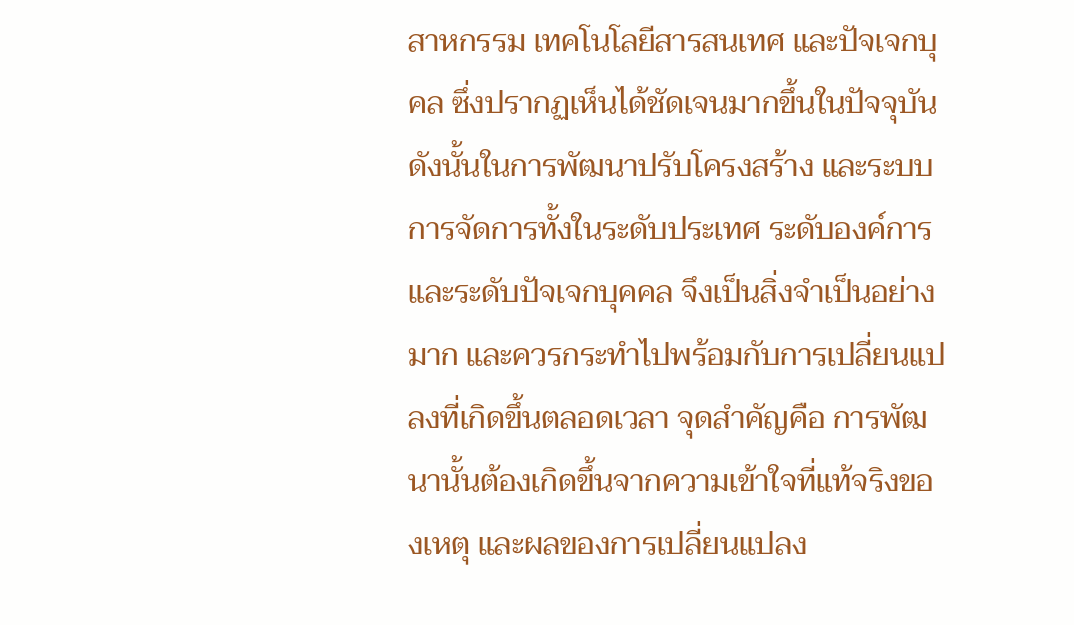สาหกรรม เทคโนโลยีสารสนเทศ และปัจเจกบุคล ซึ่งปรากฏเห็นได้ชัดเจนมากขึ้นในปัจจุบัน ดังนั้นในการพัฒนาปรับโครงสร้าง และระบบการจัดการทั้งในระดับประเทศ ระดับองค์การ และระดับปัจเจกบุคคล จึงเป็นสิ่งจำเป็นอย่างมาก และควรกระทำไปพร้อมกับการเปลี่ยนแปลงที่เกิดขึ้นตลอดเวลา จุดสำคัญคือ การพัฒนานั้นต้องเกิดขึ้นจากความเข้าใจที่แท้จริงของเหตุ และผลของการเปลี่ยนแปลง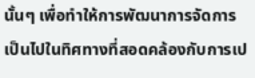นั้นๆ เพื่อทำให้การพัฒนาการจัดการเป็นไปในทิศทางที่สอดคล้องกับการเป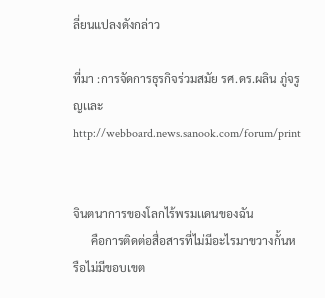ลี่ยนแปลงดังกล่าว

ที่มา :การจัดการธุรกิจร่วมสมัย รศ.ดร.ผลิน ภู่จรูญเเละhttp://webboard.news.sanook.com/forum/print


จินตนาการของโลกไร้พรมเเดนของฉัน
      คือการติดต่อสื่อสารที่ไม่มีอะไรมาขวางกั้นหรือไม่มีขอบเขต